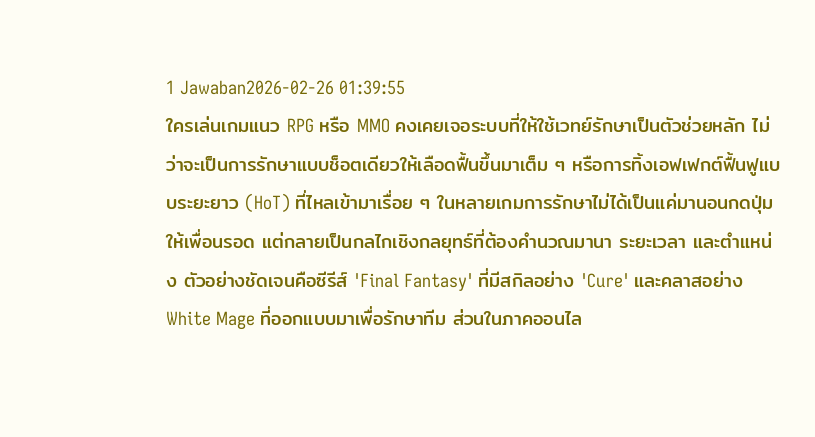1 Jawaban2026-02-26 01:39:55
ใครเล่นเกมแนว RPG หรือ MMO คงเคยเจอระบบที่ให้ใช้เวทย์รักษาเป็นตัวช่วยหลัก ไม่ว่าจะเป็นการรักษาแบบช็อตเดียวให้เลือดฟื้นขึ้นมาเต็ม ๆ หรือการทิ้งเอฟเฟกต์ฟื้นฟูแบบระยะยาว (HoT) ที่ไหลเข้ามาเรื่อย ๆ ในหลายเกมการรักษาไม่ได้เป็นแค่มานอนกดปุ่มให้เพื่อนรอด แต่กลายเป็นกลไกเชิงกลยุทธ์ที่ต้องคำนวณมานา ระยะเวลา และตำแหน่ง ตัวอย่างชัดเจนคือซีรีส์ 'Final Fantasy' ที่มีสกิลอย่าง 'Cure' และคลาสอย่าง White Mage ที่ออกแบบมาเพื่อรักษาทีม ส่วนในภาคออนไล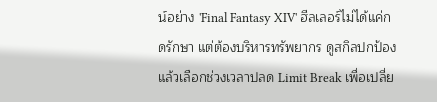น์อย่าง 'Final Fantasy XIV' ฮีลเลอร์ไม่ได้แค่กดรักษา แต่ต้องบริหารทรัพยากร ดูสกิลปกป้อง แล้วเลือกช่วงเวลาปลด Limit Break เพื่อเปลี่ย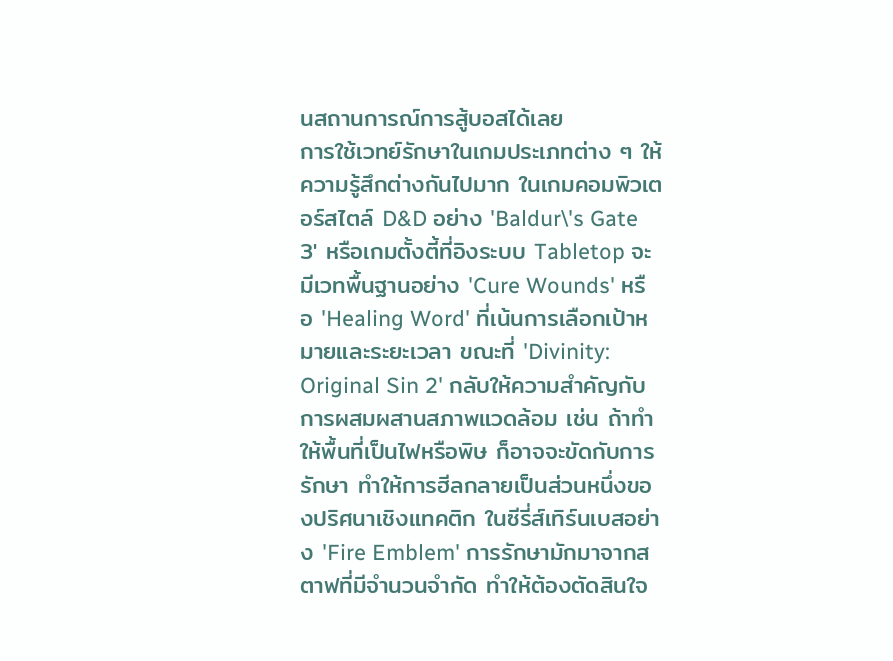นสถานการณ์การสู้บอสได้เลย
การใช้เวทย์รักษาในเกมประเภทต่าง ๆ ให้ความรู้สึกต่างกันไปมาก ในเกมคอมพิวเตอร์สไตล์ D&D อย่าง 'Baldur\'s Gate 3' หรือเกมตั้งตี้ที่อิงระบบ Tabletop จะมีเวทพื้นฐานอย่าง 'Cure Wounds' หรือ 'Healing Word' ที่เน้นการเลือกเป้าหมายและระยะเวลา ขณะที่ 'Divinity: Original Sin 2' กลับให้ความสำคัญกับการผสมผสานสภาพแวดล้อม เช่น ถ้าทำให้พื้นที่เป็นไฟหรือพิษ ก็อาจจะขัดกับการรักษา ทำให้การฮีลกลายเป็นส่วนหนึ่งของปริศนาเชิงแทคติก ในซีรี่ส์เทิร์นเบสอย่าง 'Fire Emblem' การรักษามักมาจากสตาฟที่มีจำนวนจำกัด ทำให้ต้องตัดสินใจ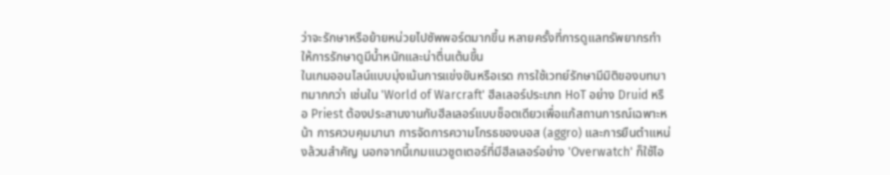ว่าจะรักษาหรือย้ายหน่วยไปซัพพอร์ตมากขึ้น หลายครั้งที่การดูแลทรัพยากรทำให้การรักษาดูมีน้ำหนักและน่าตื่นเต้นขึ้น
ในเกมออนไลน์แบบมุ่งเน้นการแข่งขันหรือเรด การใช้เวทย์รักษามีมิติของบทบาทมากกว่า เช่นใน 'World of Warcraft' ฮีลเลอร์ประเภท HoT อย่าง Druid หรือ Priest ต้องประสานงานกับฮีลเลอร์แบบช็อตเดียวเพื่อแก้สถานการณ์เฉพาะหน้า การควบคุมมานา การจัดการความโกรธของบอส (aggro) และการยืนตำแหน่งล้วนสำคัญ นอกจากนี้เกมแนวชูตเตอร์ที่มีฮีลเลอร์อย่าง 'Overwatch' ก็ใช้ไอ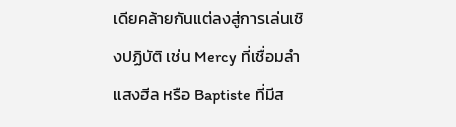เดียคล้ายกันแต่ลงสู่การเล่นเชิงปฏิบัติ เช่น Mercy ที่เชื่อมลำแสงฮีล หรือ Baptiste ที่มีส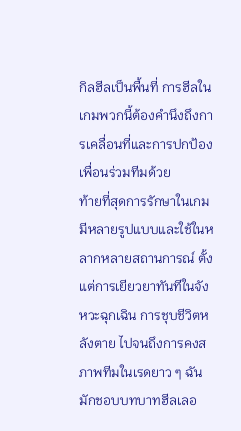กิลฮีลเป็นพื้นที่ การฮีลในเกมพวกนี้ต้องคำนึงถึงการเคลื่อนที่และการปกป้องเพื่อนร่วมทีมด้วย
ท้ายที่สุดการรักษาในเกมมีหลายรูปแบบและใช้ในหลากหลายสถานการณ์ ตั้งแต่การเยียวยาทันทีในจังหวะฉุกเฉิน การชุบชีวิตหลังตาย ไปจนถึงการคงสภาพทีมในเรดยาว ๆ ฉันมักชอบบทบาทฮีลเลอ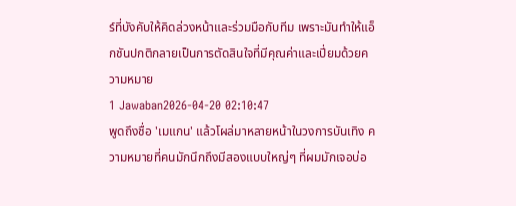ร์ที่บังคับให้คิดล่วงหน้าและร่วมมือกับทีม เพราะมันทำให้แอ็กชันปกติกลายเป็นการตัดสินใจที่มีคุณค่าและเปี่ยมด้วยความหมาย
1 Jawaban2026-04-20 02:10:47
พูดถึงชื่อ 'เมแกน' แล้วโผล่มาหลายหน้าในวงการบันเทิง ความหมายที่คนมักนึกถึงมีสองแบบใหญ่ๆ ที่ผมมักเจอบ่อ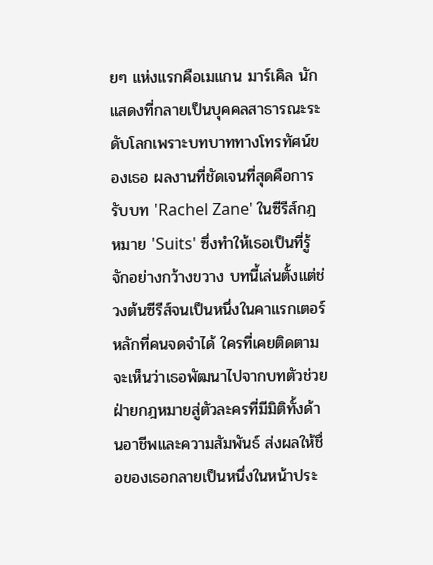ยๆ แห่งแรกคือเมแกน มาร์เคิล นักแสดงที่กลายเป็นบุคคลสาธารณะระดับโลกเพราะบทบาททางโทรทัศน์ของเธอ ผลงานที่ชัดเจนที่สุดคือการรับบท 'Rachel Zane' ในซีรีส์กฎหมาย 'Suits' ซึ่งทำให้เธอเป็นที่รู้จักอย่างกว้างขวาง บทนี้เล่นตั้งแต่ช่วงต้นซีรีส์จนเป็นหนึ่งในคาแรกเตอร์หลักที่คนจดจำได้ ใครที่เคยติดตามจะเห็นว่าเธอพัฒนาไปจากบทตัวช่วยฝ่ายกฎหมายสู่ตัวละครที่มีมิติทั้งด้านอาชีพและความสัมพันธ์ ส่งผลให้ชื่อของเธอกลายเป็นหนึ่งในหน้าประ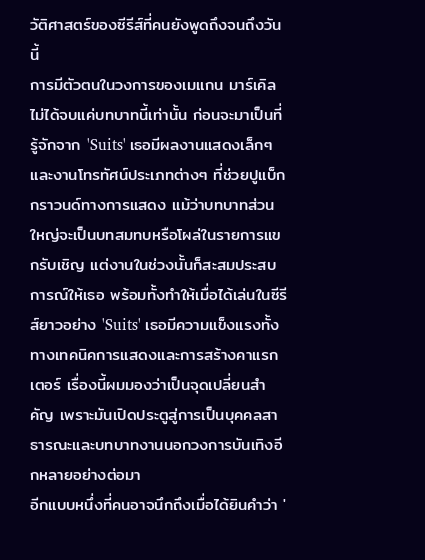วัติศาสตร์ของซีรีส์ที่คนยังพูดถึงจนถึงวันนี้
การมีตัวตนในวงการของเมแกน มาร์เคิลไม่ได้จบแค่บทบาทนี้เท่านั้น ก่อนจะมาเป็นที่รู้จักจาก 'Suits' เธอมีผลงานแสดงเล็กๆ และงานโทรทัศน์ประเภทต่างๆ ที่ช่วยปูแบ็กกราวนด์ทางการแสดง แม้ว่าบทบาทส่วนใหญ่จะเป็นบทสมทบหรือโผล่ในรายการแขกรับเชิญ แต่งานในช่วงนั้นก็สะสมประสบการณ์ให้เธอ พร้อมทั้งทำให้เมื่อได้เล่นในซีรีส์ยาวอย่าง 'Suits' เธอมีความแข็งแรงทั้งทางเทคนิคการแสดงและการสร้างคาแรกเตอร์ เรื่องนี้ผมมองว่าเป็นจุดเปลี่ยนสำคัญ เพราะมันเปิดประตูสู่การเป็นบุคคลสาธารณะและบทบาทงานนอกวงการบันเทิงอีกหลายอย่างต่อมา
อีกแบบหนึ่งที่คนอาจนึกถึงเมื่อได้ยินคำว่า '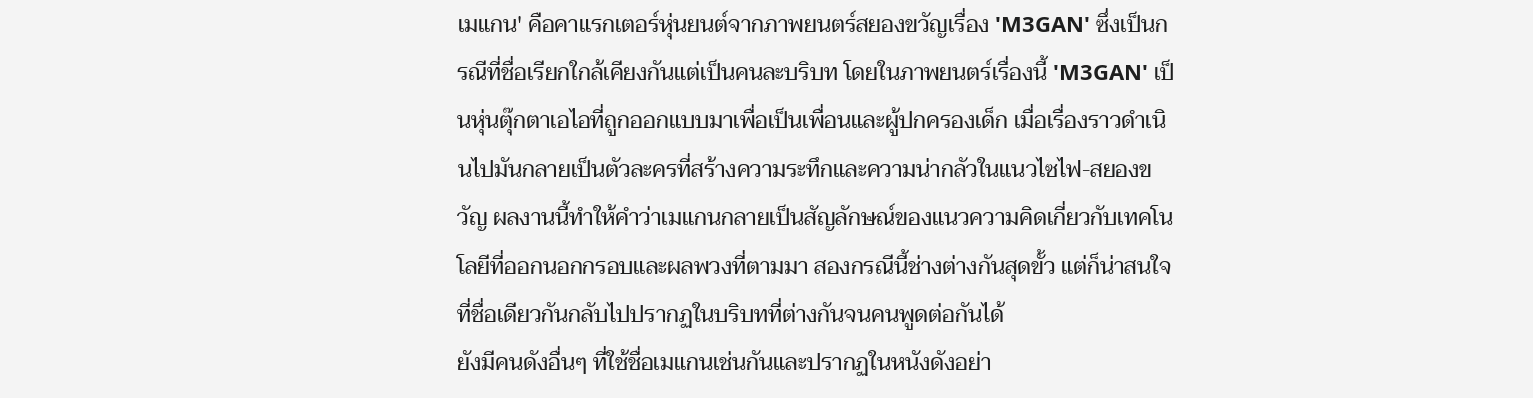เมแกน' คือคาแรกเตอร์หุ่นยนต์จากภาพยนตร์สยองขวัญเรื่อง 'M3GAN' ซึ่งเป็นกรณีที่ชื่อเรียกใกล้เคียงกันแต่เป็นคนละบริบท โดยในภาพยนตร์เรื่องนี้ 'M3GAN' เป็นหุ่นตุ๊กตาเอไอที่ถูกออกแบบมาเพื่อเป็นเพื่อนและผู้ปกครองเด็ก เมื่อเรื่องราวดำเนินไปมันกลายเป็นตัวละครที่สร้างความระทึกและความน่ากลัวในแนวไซไฟ-สยองขวัญ ผลงานนี้ทำให้คำว่าเมแกนกลายเป็นสัญลักษณ์ของแนวความคิดเกี่ยวกับเทคโนโลยีที่ออกนอกกรอบและผลพวงที่ตามมา สองกรณีนี้ช่างต่างกันสุดขั้ว แต่ก็น่าสนใจที่ชื่อเดียวกันกลับไปปรากฏในบริบทที่ต่างกันจนคนพูดต่อกันได้
ยังมีคนดังอื่นๆ ที่ใช้ชื่อเมแกนเช่นกันและปรากฏในหนังดังอย่า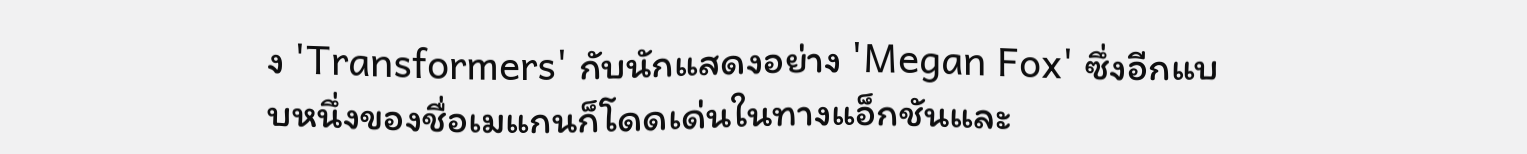ง 'Transformers' กับนักแสดงอย่าง 'Megan Fox' ซึ่งอีกแบบหนึ่งของชื่อเมแกนก็โดดเด่นในทางแอ็กชันและ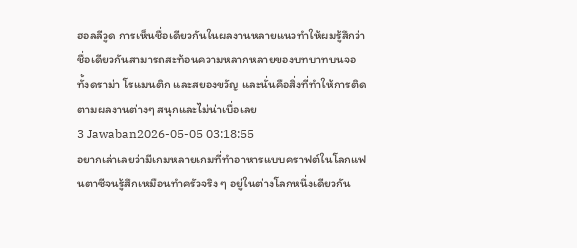ฮอลลีวูด การเห็นชื่อเดียวกันในผลงานหลายแนวทำให้ผมรู้สึกว่าชื่อเดียวกันสามารถสะท้อนความหลากหลายของบทบาทบนจอ ทั้งดราม่า โรแมนติก และสยองขวัญ และนั่นคือสิ่งที่ทำให้การติดตามผลงานต่างๆ สนุกและไม่น่าเบื่อเลย
3 Jawaban2026-05-05 03:18:55
อยากเล่าเลยว่ามีเกมหลายเกมที่ทำอาหารแบบคราฟต์ในโลกแฟนตาซีจนรู้สึกเหมือนทำครัวจริง ๆ อยู่ในต่างโลกหนึ่งเดียวกัน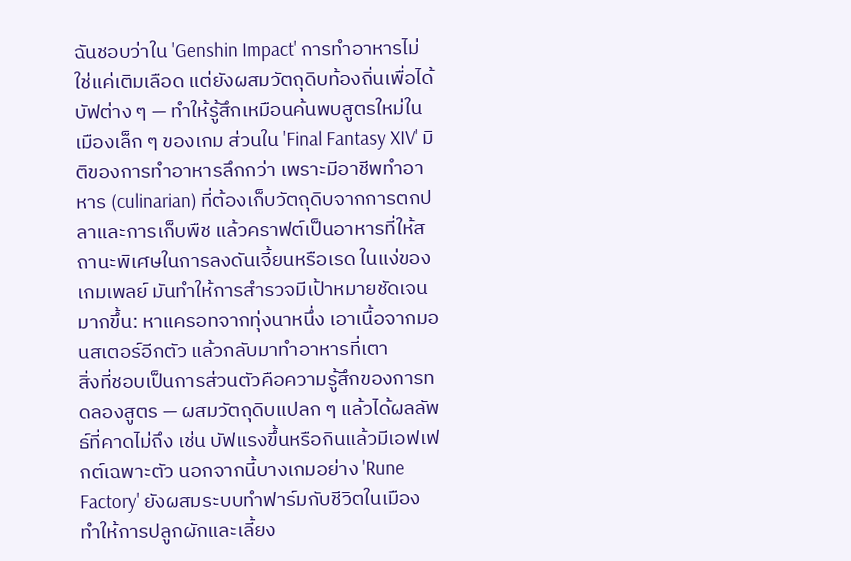ฉันชอบว่าใน 'Genshin Impact' การทำอาหารไม่ใช่แค่เติมเลือด แต่ยังผสมวัตถุดิบท้องถิ่นเพื่อได้บัฟต่าง ๆ — ทำให้รู้สึกเหมือนค้นพบสูตรใหม่ในเมืองเล็ก ๆ ของเกม ส่วนใน 'Final Fantasy XIV' มิติของการทำอาหารลึกกว่า เพราะมีอาชีพทำอาหาร (culinarian) ที่ต้องเก็บวัตถุดิบจากการตกปลาและการเก็บพืช แล้วคราฟต์เป็นอาหารที่ให้สถานะพิเศษในการลงดันเจี้ยนหรือเรด ในแง่ของเกมเพลย์ มันทำให้การสำรวจมีเป้าหมายชัดเจนมากขึ้น: หาแครอทจากทุ่งนาหนึ่ง เอาเนื้อจากมอนสเตอร์อีกตัว แล้วกลับมาทำอาหารที่เตา
สิ่งที่ชอบเป็นการส่วนตัวคือความรู้สึกของการทดลองสูตร — ผสมวัตถุดิบแปลก ๆ แล้วได้ผลลัพธ์ที่คาดไม่ถึง เช่น บัฟแรงขึ้นหรือกินแล้วมีเอฟเฟกต์เฉพาะตัว นอกจากนี้บางเกมอย่าง 'Rune Factory' ยังผสมระบบทำฟาร์มกับชีวิตในเมือง ทำให้การปลูกผักและเลี้ยง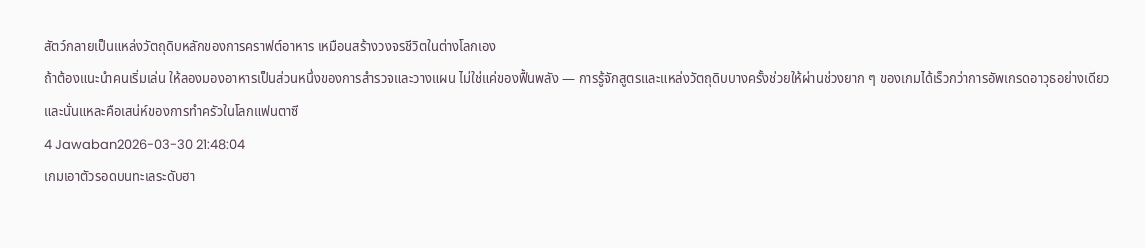สัตว์กลายเป็นแหล่งวัตถุดิบหลักของการคราฟต์อาหาร เหมือนสร้างวงจรชีวิตในต่างโลกเอง
ถ้าต้องแนะนำคนเริ่มเล่น ให้ลองมองอาหารเป็นส่วนหนึ่งของการสำรวจและวางแผน ไม่ใช่แค่ของฟื้นพลัง — การรู้จักสูตรและแหล่งวัตถุดิบบางครั้งช่วยให้ผ่านช่วงยาก ๆ ของเกมได้เร็วกว่าการอัพเกรดอาวุธอย่างเดียว และนั่นแหละคือเสน่ห์ของการทำครัวในโลกแฟนตาซี
4 Jawaban2026-03-30 21:48:04
เกมเอาตัวรอดบนทะเลระดับฮา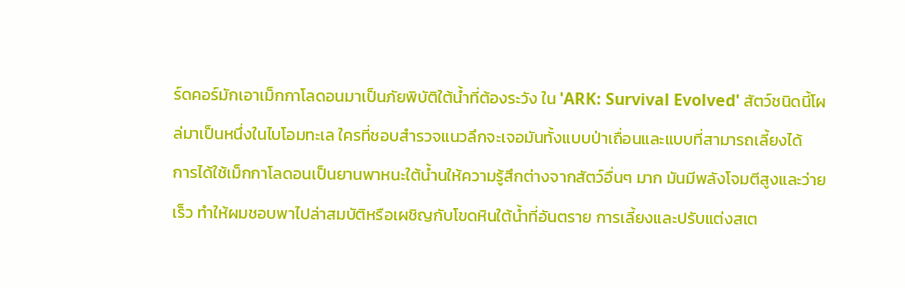ร์ดคอร์มักเอาเม็กกาโลดอนมาเป็นภัยพิบัติใต้น้ำที่ต้องระวัง ใน 'ARK: Survival Evolved' สัตว์ชนิดนี้โผล่มาเป็นหนึ่งในไบโอมทะเล ใครที่ชอบสำรวจแนวลึกจะเจอมันทั้งแบบป่าเถื่อนและแบบที่สามารถเลี้ยงได้
การได้ใช้เม็กกาโลดอนเป็นยานพาหนะใต้น้ำนให้ความรู้สึกต่างจากสัตว์อื่นๆ มาก มันมีพลังโจมตีสูงและว่ายเร็ว ทำให้ผมชอบพาไปล่าสมบัติหรือเผชิญกับโขดหินใต้น้ำที่อันตราย การเลี้ยงและปรับแต่งสเต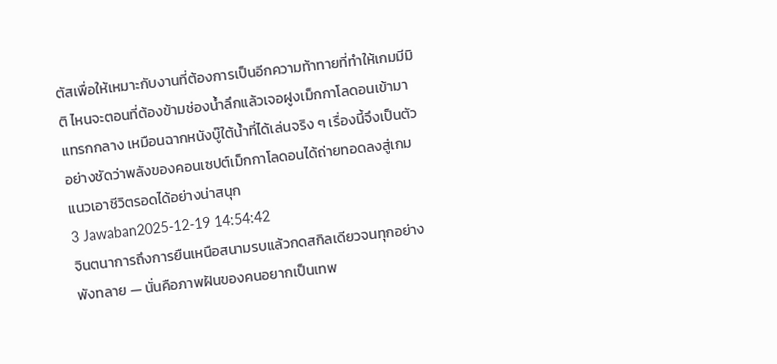ตัสเพื่อให้เหมาะกับงานที่ต้องการเป็นอีกความท้าทายที่ทำให้เกมมีมิติ ไหนจะตอนที่ต้องข้ามช่องน้ำลึกแล้วเจอฝูงเม็กกาโลดอนเข้ามาแทรกกลาง เหมือนฉากหนังบู๊ใต้น้ำที่ได้เล่นจริง ๆ เรื่องนี้จึงเป็นตัวอย่างชัดว่าพลังของคอนเซปต์เม็กกาโลดอนได้ถ่ายทอดลงสู่เกมแนวเอาชีวิตรอดได้อย่างน่าสนุก
3 Jawaban2025-12-19 14:54:42
จินตนาการถึงการยืนเหนือสนามรบแล้วกดสกิลเดียวจนทุกอย่างพังทลาย — นั่นคือภาพฝันของคนอยากเป็นเทพ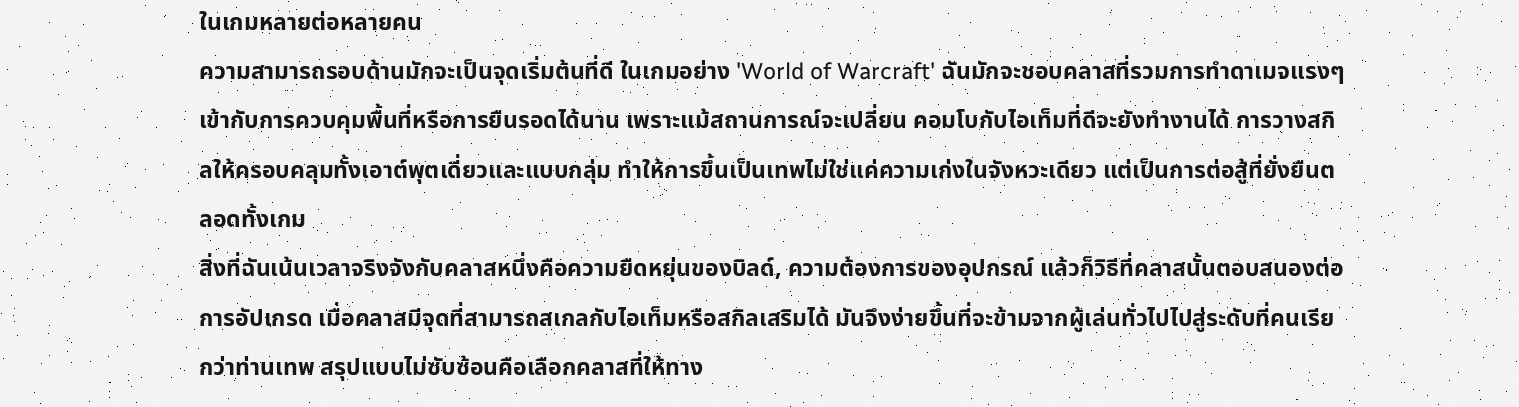ในเกมหลายต่อหลายคน
ความสามารถรอบด้านมักจะเป็นจุดเริ่มต้นที่ดี ในเกมอย่าง 'World of Warcraft' ฉันมักจะชอบคลาสที่รวมการทำดาเมจแรงๆ เข้ากับการควบคุมพื้นที่หรือการยืนรอดได้นาน เพราะแม้สถานการณ์จะเปลี่ยน คอมโบกับไอเท็มที่ดีจะยังทำงานได้ การวางสกิลให้ครอบคลุมทั้งเอาต์พุตเดี่ยวและแบบกลุ่ม ทำให้การขึ้นเป็นเทพไม่ใช่แค่ความเก่งในจังหวะเดียว แต่เป็นการต่อสู้ที่ยั่งยืนตลอดทั้งเกม
สิ่งที่ฉันเน้นเวลาจริงจังกับคลาสหนึ่งคือความยืดหยุ่นของบิลด์, ความต้องการของอุปกรณ์ แล้วก็วิธีที่คลาสนั้นตอบสนองต่อการอัปเกรด เมื่อคลาสมีจุดที่สามารถสเกลกับไอเท็มหรือสกิลเสริมได้ มันจึงง่ายขึ้นที่จะข้ามจากผู้เล่นทั่วไปไปสู่ระดับที่คนเรียกว่าท่านเทพ สรุปแบบไม่ซับซ้อนคือเลือกคลาสที่ให้ทาง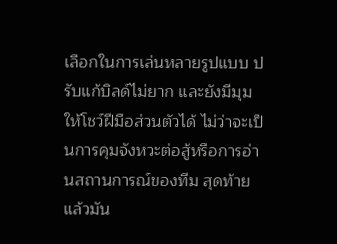เลือกในการเล่นหลายรูปแบบ ปรับแก้บิลด์ไม่ยาก และยังมีมุมให้โชว์ฝีมือส่วนตัวได้ ไม่ว่าจะเป็นการคุมจังหวะต่อสู้หรือการอ่านสถานการณ์ของทีม สุดท้ายแล้วมัน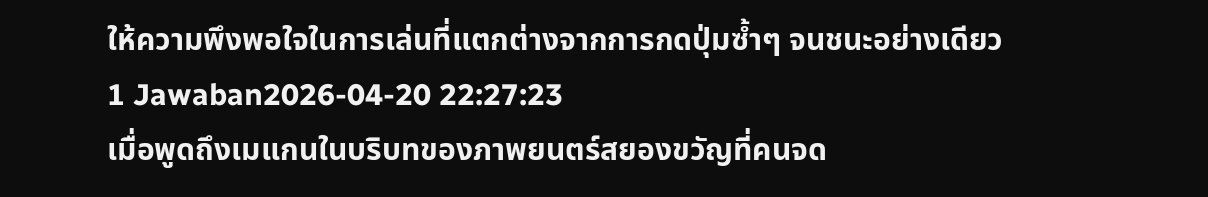ให้ความพึงพอใจในการเล่นที่แตกต่างจากการกดปุ่มซ้ำๆ จนชนะอย่างเดียว
1 Jawaban2026-04-20 22:27:23
เมื่อพูดถึงเมแกนในบริบทของภาพยนตร์สยองขวัญที่คนจด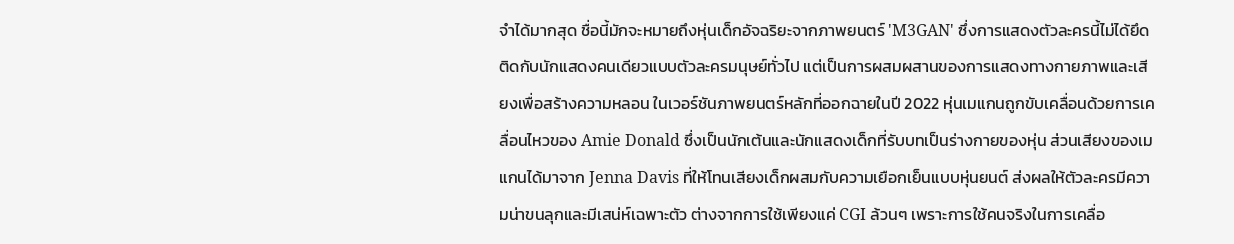จำได้มากสุด ชื่อนี้มักจะหมายถึงหุ่นเด็กอัจฉริยะจากภาพยนตร์ 'M3GAN' ซึ่งการแสดงตัวละครนี้ไม่ได้ยึดติดกับนักแสดงคนเดียวแบบตัวละครมนุษย์ทั่วไป แต่เป็นการผสมผสานของการแสดงทางกายภาพและเสียงเพื่อสร้างความหลอน ในเวอร์ชันภาพยนตร์หลักที่ออกฉายในปี 2022 หุ่นเมแกนถูกขับเคลื่อนด้วยการเคลื่อนไหวของ Amie Donald ซึ่งเป็นนักเต้นและนักแสดงเด็กที่รับบทเป็นร่างกายของหุ่น ส่วนเสียงของเมแกนได้มาจาก Jenna Davis ที่ให้โทนเสียงเด็กผสมกับความเยือกเย็นแบบหุ่นยนต์ ส่งผลให้ตัวละครมีความน่าขนลุกและมีเสน่ห์เฉพาะตัว ต่างจากการใช้เพียงแค่ CGI ล้วนๆ เพราะการใช้คนจริงในการเคลื่อ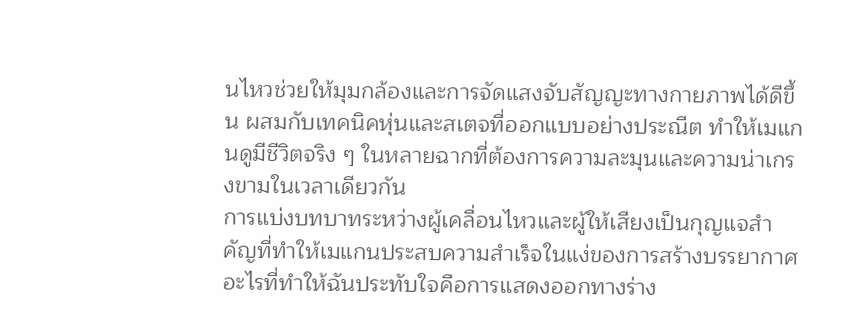นไหวช่วยให้มุมกล้องและการจัดแสงจับสัญญะทางกายภาพได้ดีขึ้น ผสมกับเทคนิคหุ่นและสเตจที่ออกแบบอย่างประณีต ทำให้เมแกนดูมีชีวิตจริง ๆ ในหลายฉากที่ต้องการความละมุนและความน่าเกรงขามในเวลาเดียวกัน
การแบ่งบทบาทระหว่างผู้เคลื่อนไหวและผู้ให้เสียงเป็นกุญแจสำคัญที่ทำให้เมแกนประสบความสำเร็จในแง่ของการสร้างบรรยากาศ อะไรที่ทำให้ฉันประทับใจคือการแสดงออกทางร่าง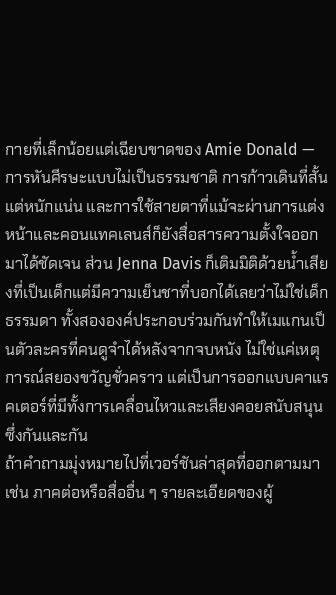กายที่เล็กน้อยแต่เฉียบขาดของ Amie Donald — การหันศีรษะแบบไม่เป็นธรรมชาติ การก้าวเดินที่สั้นแต่หนักแน่น และการใช้สายตาที่แม้จะผ่านการแต่งหน้าและคอนแทคเลนส์ก็ยังสื่อสารความตั้งใจออกมาได้ชัดเจน ส่วน Jenna Davis ก็เติมมิติด้วยน้ำเสียงที่เป็นเด็กแต่มีความเย็นชาที่บอกได้เลยว่าไม่ใช่เด็กธรรมดา ทั้งสององค์ประกอบร่วมกันทำให้เมแกนเป็นตัวละครที่คนดูจำได้หลังจากจบหนัง ไม่ใช่แค่เหตุการณ์สยองขวัญชั่วคราว แต่เป็นการออกแบบคาแรคเตอร์ที่มีทั้งการเคลื่อนไหวและเสียงคอยสนับสนุนซึ่งกันและกัน
ถ้าคำถามมุ่งหมายไปที่เวอร์ชันล่าสุดที่ออกตามมา เช่น ภาคต่อหรือสื่ออื่น ๆ รายละเอียดของผู้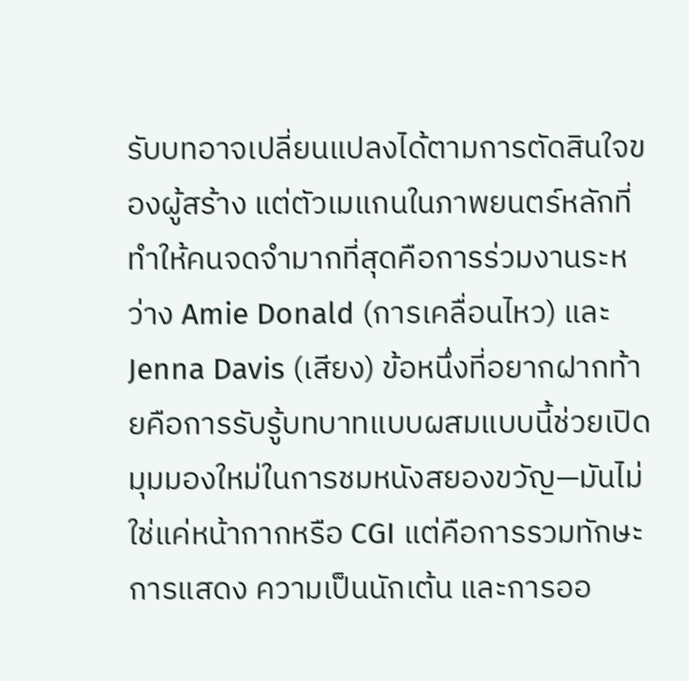รับบทอาจเปลี่ยนแปลงได้ตามการตัดสินใจของผู้สร้าง แต่ตัวเมแกนในภาพยนตร์หลักที่ทำให้คนจดจำมากที่สุดคือการร่วมงานระหว่าง Amie Donald (การเคลื่อนไหว) และ Jenna Davis (เสียง) ข้อหนึ่งที่อยากฝากท้ายคือการรับรู้บทบาทแบบผสมแบบนี้ช่วยเปิดมุมมองใหม่ในการชมหนังสยองขวัญ—มันไม่ใช่แค่หน้ากากหรือ CGI แต่คือการรวมทักษะการแสดง ความเป็นนักเต้น และการออ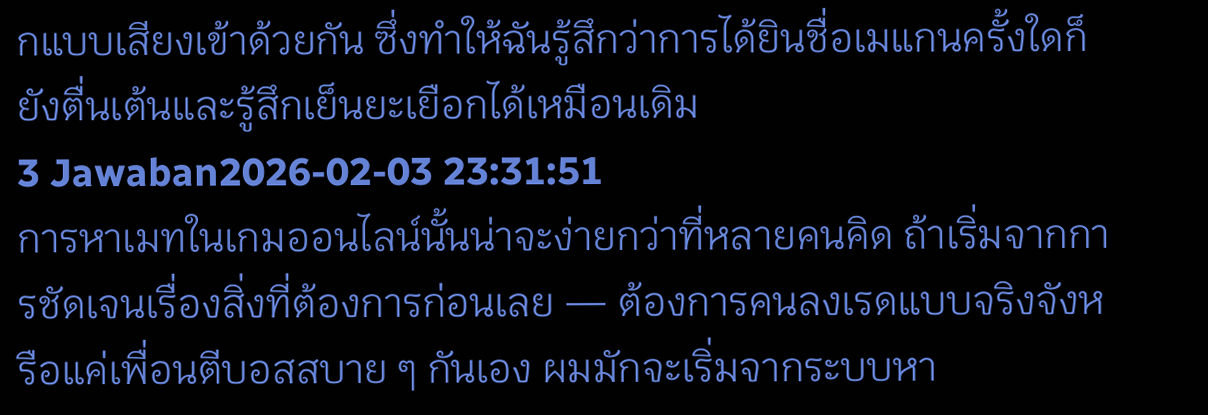กแบบเสียงเข้าด้วยกัน ซึ่งทำให้ฉันรู้สึกว่าการได้ยินชื่อเมแกนครั้งใดก็ยังตื่นเต้นและรู้สึกเย็นยะเยือกได้เหมือนเดิม
3 Jawaban2026-02-03 23:31:51
การหาเมทในเกมออนไลน์นั้นน่าจะง่ายกว่าที่หลายคนคิด ถ้าเริ่มจากการชัดเจนเรื่องสิ่งที่ต้องการก่อนเลย — ต้องการคนลงเรดแบบจริงจังหรือแค่เพื่อนตีบอสสบาย ๆ กันเอง ผมมักจะเริ่มจากระบบหา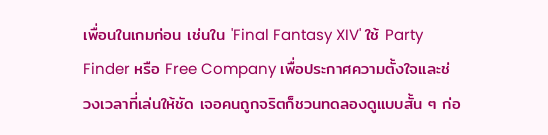เพื่อนในเกมก่อน เช่นใน 'Final Fantasy XIV' ใช้ Party Finder หรือ Free Company เพื่อประกาศความตั้งใจและช่วงเวลาที่เล่นให้ชัด เจอคนถูกจริตก็ชวนทดลองดูแบบสั้น ๆ ก่อ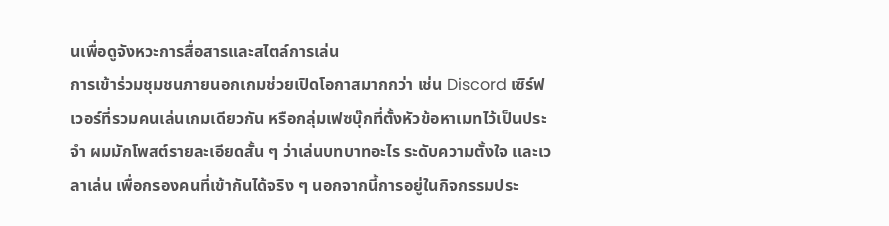นเพื่อดูจังหวะการสื่อสารและสไตล์การเล่น
การเข้าร่วมชุมชนภายนอกเกมช่วยเปิดโอกาสมากกว่า เช่น Discord เซิร์ฟเวอร์ที่รวมคนเล่นเกมเดียวกัน หรือกลุ่มเฟซบุ๊กที่ตั้งหัวข้อหาเมทไว้เป็นประจำ ผมมักโพสต์รายละเอียดสั้น ๆ ว่าเล่นบทบาทอะไร ระดับความตั้งใจ และเวลาเล่น เพื่อกรองคนที่เข้ากันได้จริง ๆ นอกจากนี้การอยู่ในกิจกรรมประ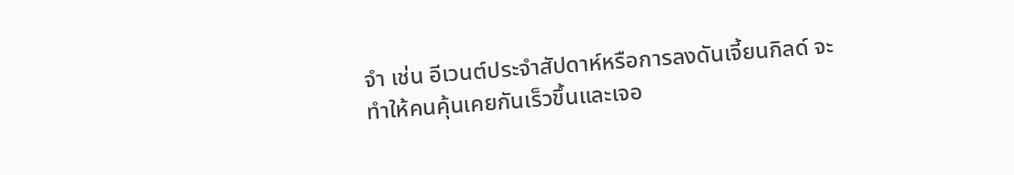จำ เช่น อีเวนต์ประจำสัปดาห์หรือการลงดันเจี้ยนกิลด์ จะทำให้คนคุ้นเคยกันเร็วขึ้นและเจอ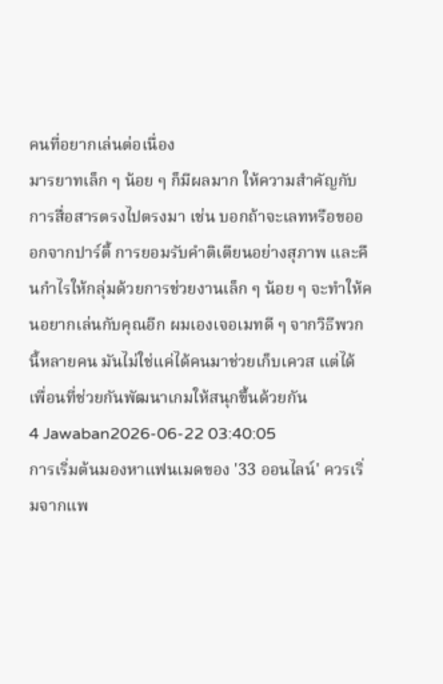คนที่อยากเล่นต่อเนื่อง
มารยาทเล็ก ๆ น้อย ๆ ก็มีผลมาก ให้ความสำคัญกับการสื่อสารตรงไปตรงมา เช่น บอกถ้าจะเลทหรือขอออกจากปาร์ตี้ การยอมรับคำติเตียนอย่างสุภาพ และคืนกำไรให้กลุ่มด้วยการช่วยงานเล็ก ๆ น้อย ๆ จะทำให้คนอยากเล่นกับคุณอีก ผมเองเจอเมทดี ๆ จากวิธีพวกนี้หลายคน มันไม่ใช่แค่ได้คนมาช่วยเก็บเควส แต่ได้เพื่อนที่ช่วยกันพัฒนาเกมให้สนุกขึ้นด้วยกัน
4 Jawaban2026-06-22 03:40:05
การเริ่มต้นมองหาแฟนเมดของ '33 ออนไลน์' ควรเริ่มจากแพ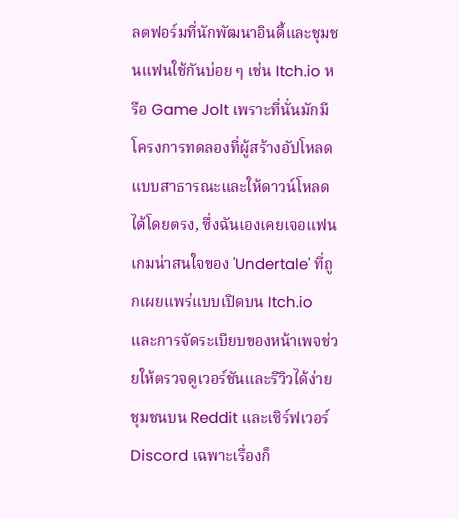ลตฟอร์มที่นักพัฒนาอินดี้และชุมชนแฟนใช้กันบ่อย ๆ เช่น Itch.io หรือ Game Jolt เพราะที่นั่นมักมีโครงการทดลองที่ผู้สร้างอัปโหลดแบบสาธารณะและให้ดาวน์โหลดได้โดยตรง, ซึ่งฉันเองเคยเจอแฟนเกมน่าสนใจของ 'Undertale' ที่ถูกเผยแพร่แบบเปิดบน Itch.io และการจัดระเบียบของหน้าเพจช่วยให้ตรวจดูเวอร์ชันและรีวิวได้ง่าย
ชุมชนบน Reddit และเซิร์ฟเวอร์ Discord เฉพาะเรื่องก็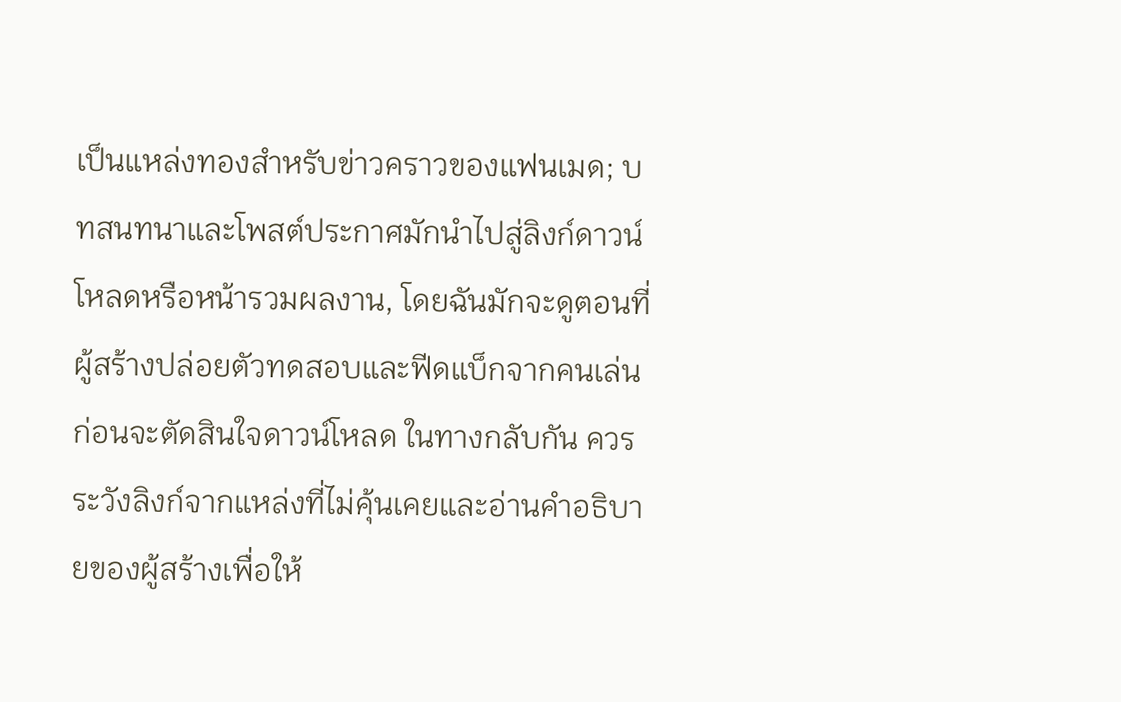เป็นแหล่งทองสำหรับข่าวคราวของแฟนเมด; บทสนทนาและโพสต์ประกาศมักนำไปสู่ลิงก์ดาวน์โหลดหรือหน้ารวมผลงาน, โดยฉันมักจะดูตอนที่ผู้สร้างปล่อยตัวทดสอบและฟีดแบ็กจากคนเล่นก่อนจะตัดสินใจดาวน์โหลด ในทางกลับกัน ควรระวังลิงก์จากแหล่งที่ไม่คุ้นเคยและอ่านคำอธิบายของผู้สร้างเพื่อให้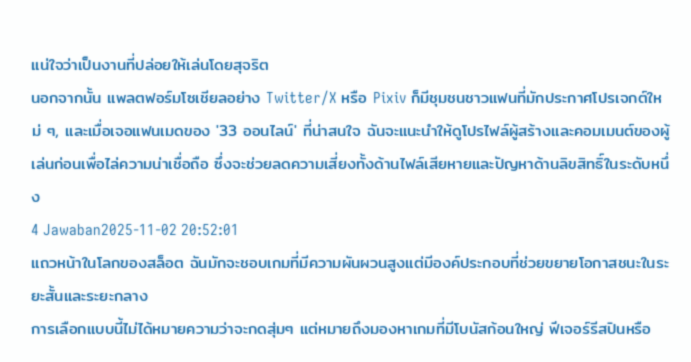แน่ใจว่าเป็นงานที่ปล่อยให้เล่นโดยสุจริต
นอกจากนั้น แพลตฟอร์มโซเชียลอย่าง Twitter/X หรือ Pixiv ก็มีชุมชนชาวแฟนที่มักประกาศโปรเจกต์ใหม่ ๆ, และเมื่อเจอแฟนเมดของ '33 ออนไลน์' ที่น่าสนใจ ฉันจะแนะนำให้ดูโปรไฟล์ผู้สร้างและคอมเมนต์ของผู้เล่นก่อนเพื่อไล่ความน่าเชื่อถือ ซึ่งจะช่วยลดความเสี่ยงทั้งด้านไฟล์เสียหายและปัญหาด้านลิขสิทธิ์ในระดับหนึ่ง
4 Jawaban2025-11-02 20:52:01
แถวหน้าในโลกของสล็อต ฉันมักจะชอบเกมที่มีความผันผวนสูงแต่มีองค์ประกอบที่ช่วยขยายโอกาสชนะในระยะสั้นและระยะกลาง
การเลือกแบบนี้ไม่ได้หมายความว่าจะกดสุ่มๆ แต่หมายถึงมองหาเกมที่มีโบนัสก้อนใหญ่ ฟีเจอร์รีสปินหรือ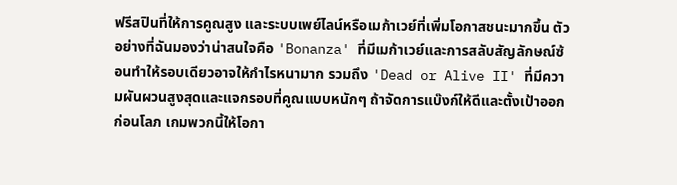ฟรีสปินที่ให้การคูณสูง และระบบเพย์ไลน์หรือเมก้าเวย์ที่เพิ่มโอกาสชนะมากขึ้น ตัวอย่างที่ฉันมองว่าน่าสนใจคือ 'Bonanza' ที่มีเมก้าเวย์และการสลับสัญลักษณ์ซ้อนทำให้รอบเดียวอาจให้กำไรหนามาก รวมถึง 'Dead or Alive II' ที่มีความผันผวนสูงสุดและแจกรอบที่คูณแบบหนักๆ ถ้าจัดการแบ๊งก์ให้ดีและตั้งเป้าออกก่อนโลภ เกมพวกนี้ให้โอกา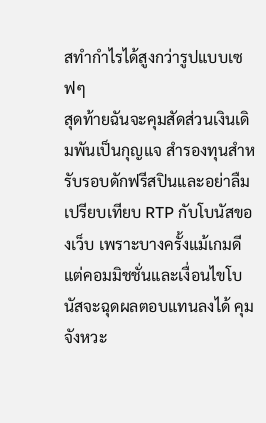สทำกำไรได้สูงกว่ารูปแบบเซฟๆ
สุดท้ายฉันจะคุมสัดส่วนเงินเดิมพันเป็นกุญแจ สำรองทุนสำหรับรอบดักฟรีสปินและอย่าลืมเปรียบเทียบ RTP กับโบนัสของเว็บ เพราะบางครั้งแม้เกมดี แต่คอมมิชชั่นและเงื่อนไขโบนัสจะฉุดผลตอบแทนลงได้ คุมจังหวะ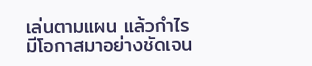เล่นตามแผน แล้วกำไรมีโอกาสมาอย่างชัดเจน